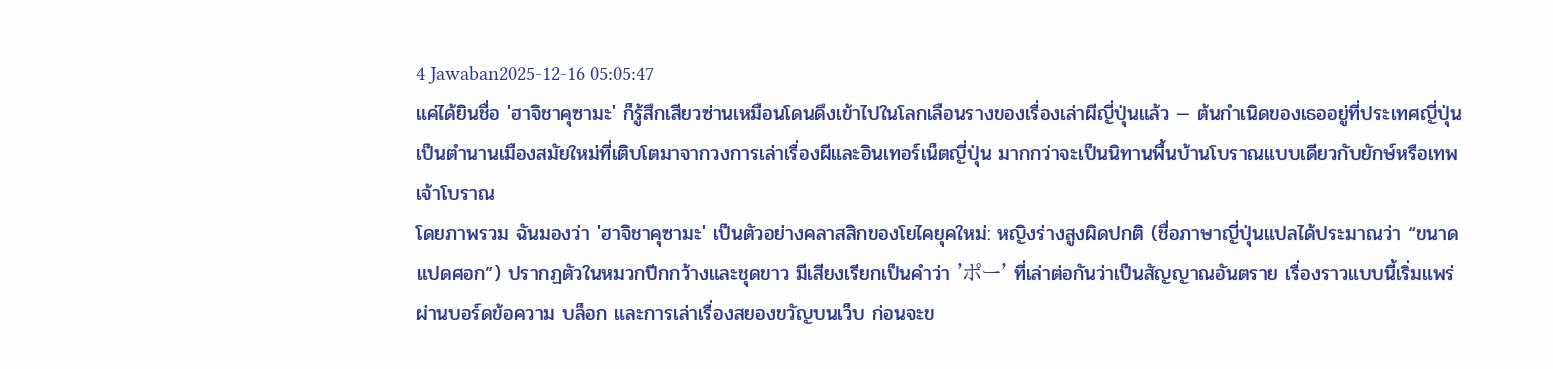4 Jawaban2025-12-16 05:05:47
แค่ได้ยินชื่อ 'ฮาจิชาคุซามะ' ก็รู้สึกเสียวซ่านเหมือนโดนดึงเข้าไปในโลกเลือนรางของเรื่องเล่าผีญี่ปุ่นแล้ว — ต้นกำเนิดของเธออยู่ที่ประเทศญี่ปุ่น เป็นตำนานเมืองสมัยใหม่ที่เติบโตมาจากวงการเล่าเรื่องผีและอินเทอร์เน็ตญี่ปุ่น มากกว่าจะเป็นนิทานพื้นบ้านโบราณแบบเดียวกับยักษ์หรือเทพเจ้าโบราณ
โดยภาพรวม ฉันมองว่า 'ฮาจิชาคุซามะ' เป็นตัวอย่างคลาสสิกของโยไคยุคใหม่: หญิงร่างสูงผิดปกติ (ชื่อภาษาญี่ปุ่นแปลได้ประมาณว่า “ขนาดแปดศอก”) ปรากฏตัวในหมวกปีกกว้างและชุดขาว มีเสียงเรียกเป็นคำว่า 'ポー' ที่เล่าต่อกันว่าเป็นสัญญาณอันตราย เรื่องราวแบบนี้เริ่มแพร่ผ่านบอร์ดข้อความ บล็อก และการเล่าเรื่องสยองขวัญบนเว็บ ก่อนจะข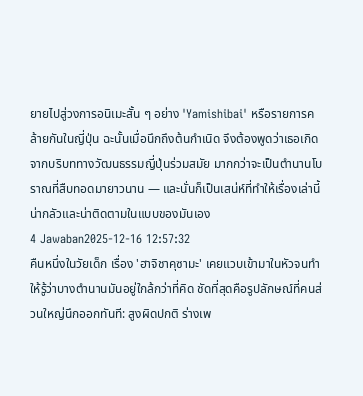ยายไปสู่วงการอนิเมะสั้น ๆ อย่าง 'Yamishibai' หรือรายการคล้ายกันในญี่ปุ่น ฉะนั้นเมื่อนึกถึงต้นกำเนิด จึงต้องพูดว่าเธอเกิดจากบริบททางวัฒนธรรมญี่ปุ่นร่วมสมัย มากกว่าจะเป็นตำนานโบราณที่สืบทอดมายาวนาน — และนั่นก็เป็นเสน่ห์ที่ทำให้เรื่องเล่านี้น่ากลัวและน่าติดตามในแบบของมันเอง
4 Jawaban2025-12-16 12:57:32
คืนหนึ่งในวัยเด็ก เรื่อง 'ฮาจิชาคุซามะ' เคยแวบเข้ามาในหัวจนทำให้รู้ว่าบางตำนานมันอยู่ใกล้กว่าที่คิด ชัดที่สุดคือรูปลักษณ์ที่คนส่วนใหญ่นึกออกทันที: สูงผิดปกติ ร่างเพ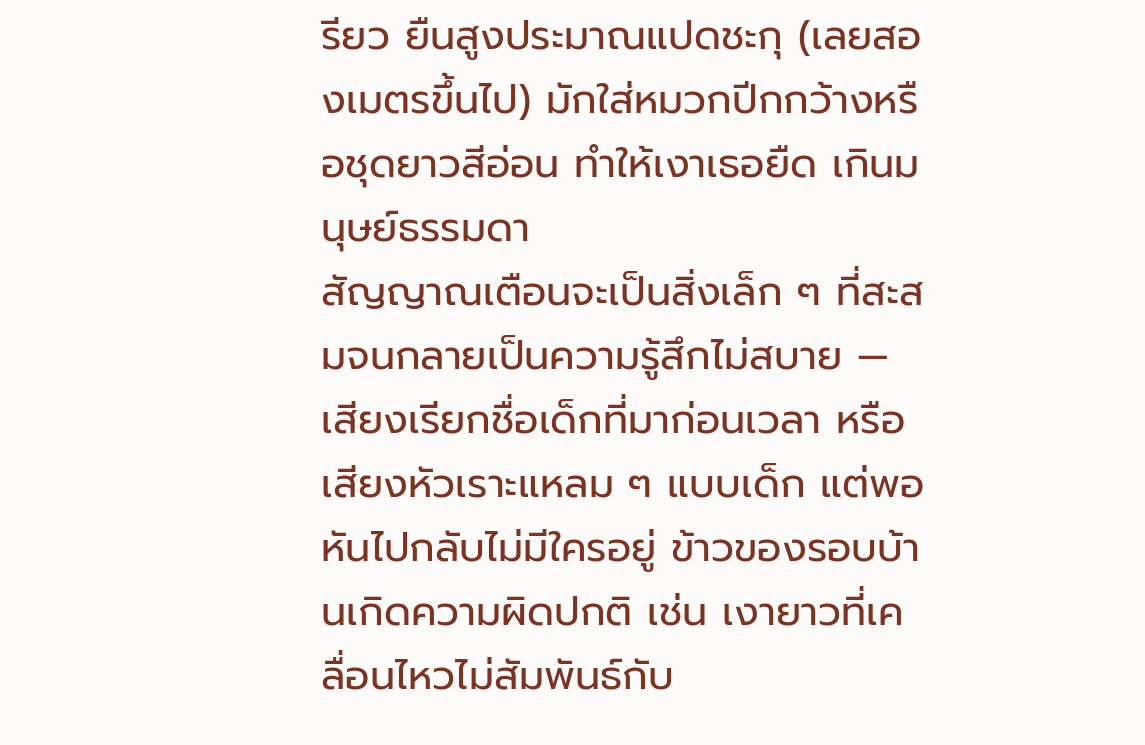รียว ยืนสูงประมาณแปดชะกุ (เลยสองเมตรขึ้นไป) มักใส่หมวกปีกกว้างหรือชุดยาวสีอ่อน ทำให้เงาเธอยืด เกินมนุษย์ธรรมดา
สัญญาณเตือนจะเป็นสิ่งเล็ก ๆ ที่สะสมจนกลายเป็นความรู้สึกไม่สบาย — เสียงเรียกชื่อเด็กที่มาก่อนเวลา หรือเสียงหัวเราะแหลม ๆ แบบเด็ก แต่พอหันไปกลับไม่มีใครอยู่ ข้าวของรอบบ้านเกิดความผิดปกติ เช่น เงายาวที่เคลื่อนไหวไม่สัมพันธ์กับ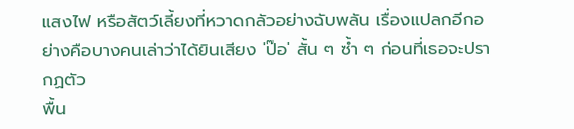แสงไฟ หรือสัตว์เลี้ยงที่หวาดกลัวอย่างฉับพลัน เรื่องแปลกอีกอย่างคือบางคนเล่าว่าได้ยินเสียง 'ป๊อ' สั้น ๆ ซ้ำ ๆ ก่อนที่เธอจะปรากฏตัว
พื้น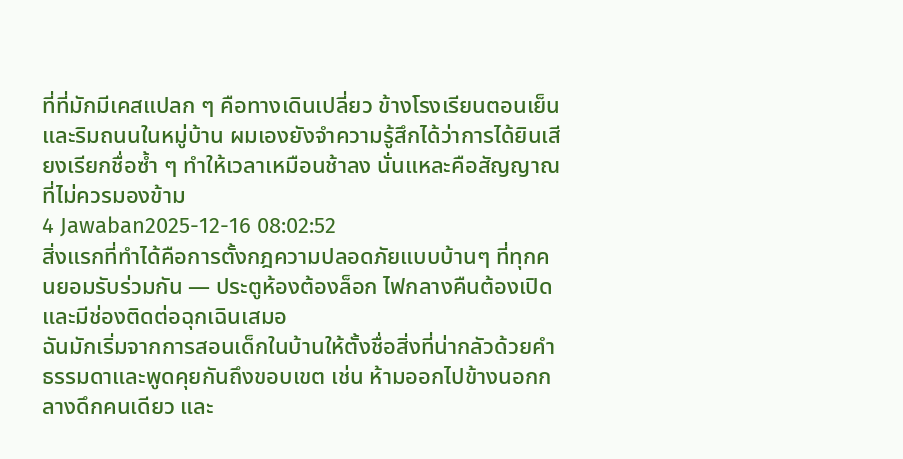ที่ที่มักมีเคสแปลก ๆ คือทางเดินเปลี่ยว ข้างโรงเรียนตอนเย็น และริมถนนในหมู่บ้าน ผมเองยังจำความรู้สึกได้ว่าการได้ยินเสียงเรียกชื่อซ้ำ ๆ ทำให้เวลาเหมือนช้าลง นั่นแหละคือสัญญาณที่ไม่ควรมองข้าม
4 Jawaban2025-12-16 08:02:52
สิ่งแรกที่ทำได้คือการตั้งกฎความปลอดภัยแบบบ้านๆ ที่ทุกคนยอมรับร่วมกัน — ประตูห้องต้องล็อก ไฟกลางคืนต้องเปิด และมีช่องติดต่อฉุกเฉินเสมอ
ฉันมักเริ่มจากการสอนเด็กในบ้านให้ตั้งชื่อสิ่งที่น่ากลัวด้วยคำธรรมดาและพูดคุยกันถึงขอบเขต เช่น ห้ามออกไปข้างนอกกลางดึกคนเดียว และ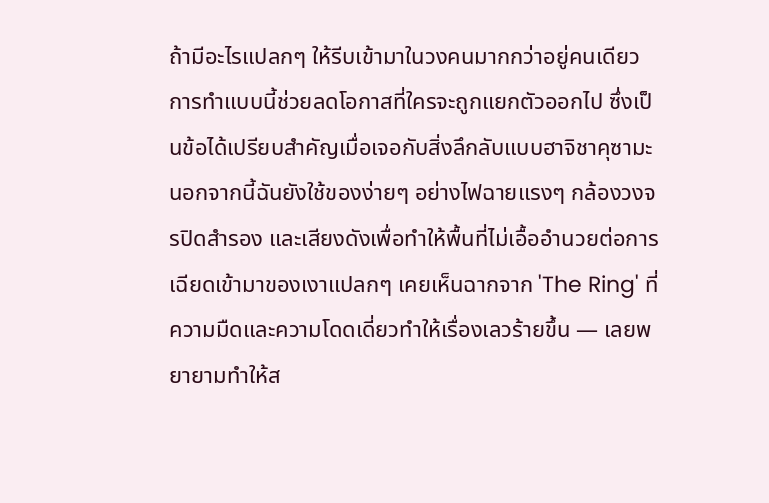ถ้ามีอะไรแปลกๆ ให้รีบเข้ามาในวงคนมากกว่าอยู่คนเดียว การทำแบบนี้ช่วยลดโอกาสที่ใครจะถูกแยกตัวออกไป ซึ่งเป็นข้อได้เปรียบสำคัญเมื่อเจอกับสิ่งลึกลับแบบฮาจิชาคุซามะ
นอกจากนี้ฉันยังใช้ของง่ายๆ อย่างไฟฉายแรงๆ กล้องวงจรปิดสำรอง และเสียงดังเพื่อทำให้พื้นที่ไม่เอื้ออำนวยต่อการเฉียดเข้ามาของเงาแปลกๆ เคยเห็นฉากจาก 'The Ring' ที่ความมืดและความโดดเดี่ยวทำให้เรื่องเลวร้ายขึ้น — เลยพยายามทำให้ส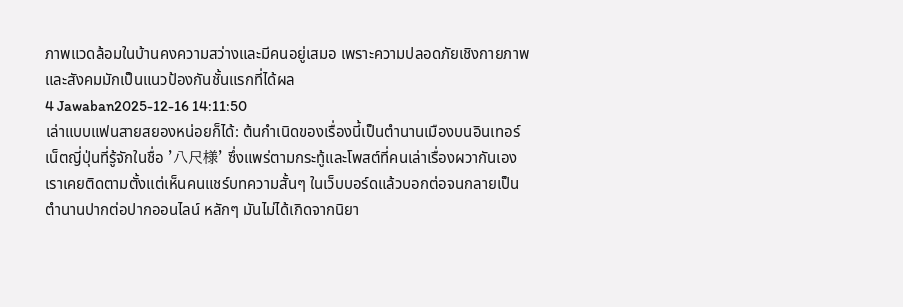ภาพแวดล้อมในบ้านคงความสว่างและมีคนอยู่เสมอ เพราะความปลอดภัยเชิงกายภาพและสังคมมักเป็นแนวป้องกันชั้นแรกที่ได้ผล
4 Jawaban2025-12-16 14:11:50
เล่าแบบแฟนสายสยองหน่อยก็ได้: ต้นกำเนิดของเรื่องนี้เป็นตำนานเมืองบนอินเทอร์เน็ตญี่ปุ่นที่รู้จักในชื่อ '八尺様' ซึ่งแพร่ตามกระทู้และโพสต์ที่คนเล่าเรื่องผวากันเอง เราเคยติดตามตั้งแต่เห็นคนแชร์บทความสั้นๆ ในเว็บบอร์ดแล้วบอกต่อจนกลายเป็นตำนานปากต่อปากออนไลน์ หลักๆ มันไม่ได้เกิดจากนิยา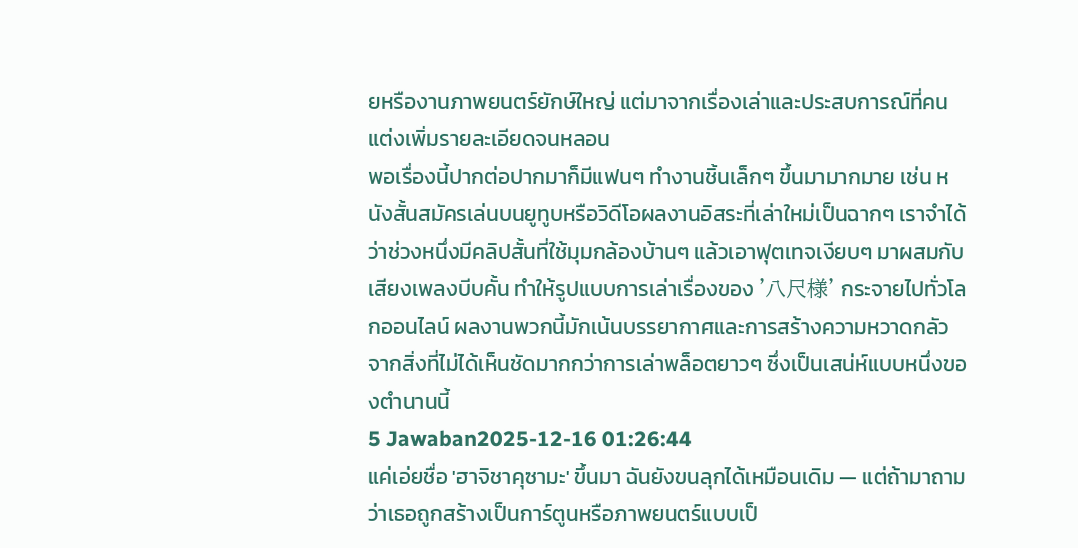ยหรืองานภาพยนตร์ยักษ์ใหญ่ แต่มาจากเรื่องเล่าและประสบการณ์ที่คนแต่งเพิ่มรายละเอียดจนหลอน
พอเรื่องนี้ปากต่อปากมาก็มีแฟนๆ ทำงานชิ้นเล็กๆ ขึ้นมามากมาย เช่น หนังสั้นสมัครเล่นบนยูทูบหรือวิดีโอผลงานอิสระที่เล่าใหม่เป็นฉากๆ เราจำได้ว่าช่วงหนึ่งมีคลิปสั้นที่ใช้มุมกล้องบ้านๆ แล้วเอาฟุตเทจเงียบๆ มาผสมกับเสียงเพลงบีบคั้น ทำให้รูปแบบการเล่าเรื่องของ '八尺様' กระจายไปทั่วโลกออนไลน์ ผลงานพวกนี้มักเน้นบรรยากาศและการสร้างความหวาดกลัวจากสิ่งที่ไม่ได้เห็นชัดมากกว่าการเล่าพล็อตยาวๆ ซึ่งเป็นเสน่ห์แบบหนึ่งของตำนานนี้
5 Jawaban2025-12-16 01:26:44
แค่เอ่ยชื่อ 'ฮาจิชาคุซามะ' ขึ้นมา ฉันยังขนลุกได้เหมือนเดิม — แต่ถ้ามาถามว่าเธอถูกสร้างเป็นการ์ตูนหรือภาพยนตร์แบบเป็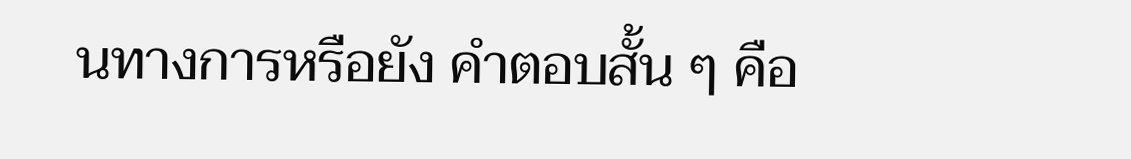นทางการหรือยัง คำตอบสั้น ๆ คือ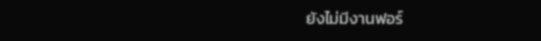ยังไม่มีงานฟอร์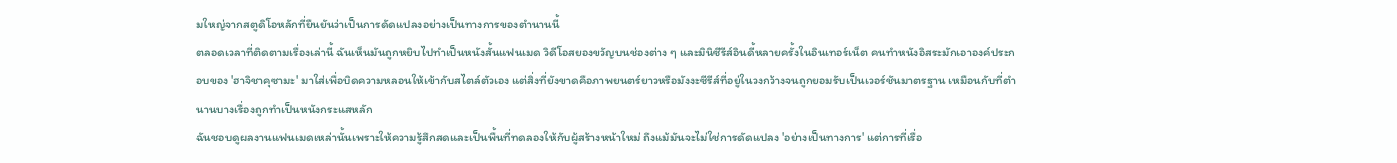มใหญ่จากสตูดิโอหลักที่ยืนยันว่าเป็นการดัดแปลงอย่างเป็นทางการของตำนานนี้
ตลอดเวลาที่ติดตามเรื่องเล่านี้ ฉันเห็นมันถูกหยิบไปทำเป็นหนังสั้นแฟนเมด วิดีโอสยองขวัญบนช่องต่าง ๆ และมินิซีรีส์อินดี้หลายครั้งในอินเทอร์เน็ต คนทำหนังอิสระมักเอาองค์ประกอบของ 'ฮาจิชาคุซามะ' มาใส่เพื่อบิดความหลอนให้เข้ากับสไตล์ตัวเอง แต่สิ่งที่ยังขาดคือภาพยนตร์ยาวหรือมังงะซีรีส์ที่อยู่ในวงกว้างจนถูกยอมรับเป็นเวอร์ชันมาตรฐาน เหมือนกับที่ตำนานบางเรื่องถูกทำเป็นหนังกระแสหลัก
ฉันชอบดูผลงานแฟนเมดเหล่านั้นเพราะให้ความรู้สึกสดและเป็นพื้นที่ทดลองให้กับผู้สร้างหน้าใหม่ ถึงแม้มันจะไม่ใช่การดัดแปลง 'อย่างเป็นทางการ' แต่การที่เรื่อ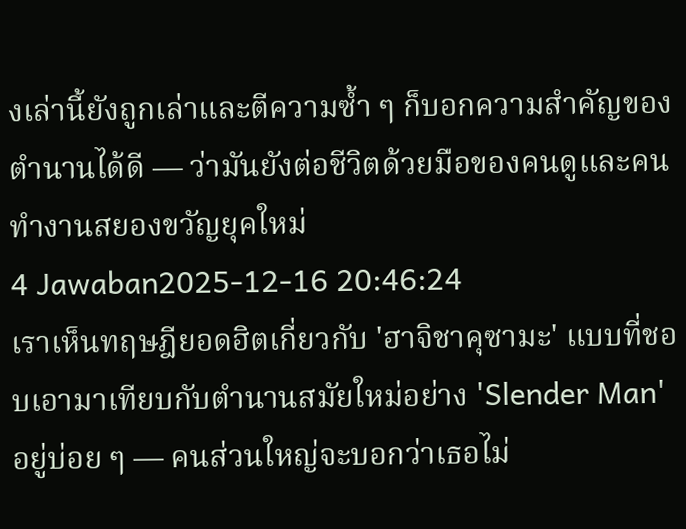งเล่านี้ยังถูกเล่าและตีความซ้ำ ๆ ก็บอกความสำคัญของตำนานได้ดี — ว่ามันยังต่อชีวิตด้วยมือของคนดูและคนทำงานสยองขวัญยุคใหม่
4 Jawaban2025-12-16 20:46:24
เราเห็นทฤษฎียอดฮิตเกี่ยวกับ 'ฮาจิชาคุซามะ' แบบที่ชอบเอามาเทียบกับตำนานสมัยใหม่อย่าง 'Slender Man' อยู่บ่อย ๆ — คนส่วนใหญ่จะบอกว่าเธอไม่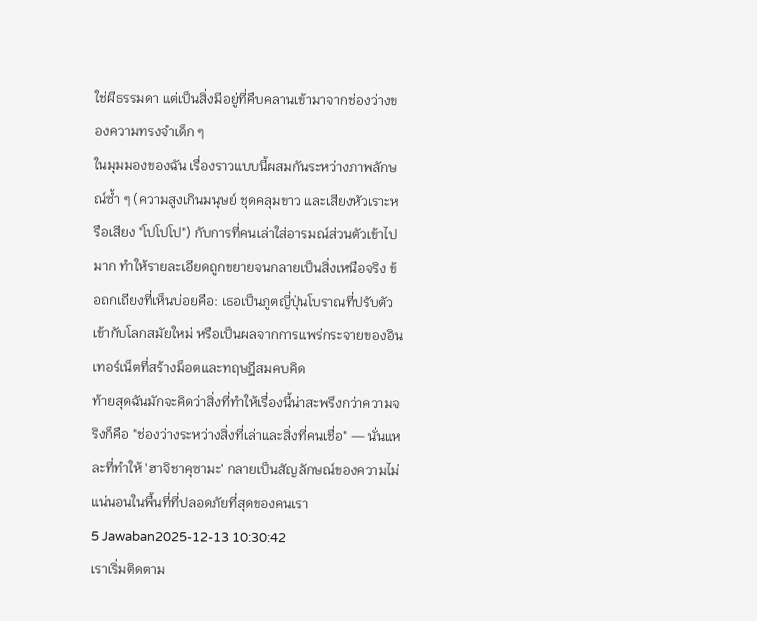ใช่ผีธรรมดา แต่เป็นสิ่งมีอยู่ที่คืบคลานเข้ามาจากช่องว่างของความทรงจำเด็ก ๆ
ในมุมมองของฉัน เรื่องราวแบบนี้ผสมกันระหว่างภาพลักษณ์ซ้ำ ๆ (ความสูงเกินมนุษย์ ชุดคลุมขาว และเสียงหัวเราะหรือเสียง "โปโปโป") กับการที่คนเล่าใส่อารมณ์ส่วนตัวเข้าไปมาก ทำให้รายละเอียดถูกขยายจนกลายเป็นสิ่งเหนือจริง ข้อถกเถียงที่เห็นบ่อยคือ: เธอเป็นภูตญี่ปุ่นโบราณที่ปรับตัวเข้ากับโลกสมัยใหม่ หรือเป็นผลจากการแพร่กระจายของอินเทอร์เน็ตที่สร้างม็อตและทฤษฎีสมคบคิด
ท้ายสุดฉันมักจะคิดว่าสิ่งที่ทำให้เรื่องนี้น่าสะพรึงกว่าความจริงก็คือ "ช่องว่างระหว่างสิ่งที่เล่าและสิ่งที่คนเชื่อ" — นั่นแหละที่ทำให้ 'ฮาจิชาคุซามะ' กลายเป็นสัญลักษณ์ของความไม่แน่นอนในพื้นที่ที่ปลอดภัยที่สุดของคนเรา
5 Jawaban2025-12-13 10:30:42
เราเริ่มติดตาม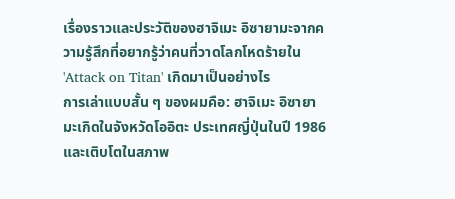เรื่องราวและประวัติของฮาจิเมะ อิซายามะจากความรู้สึกที่อยากรู้ว่าคนที่วาดโลกโหดร้ายใน 'Attack on Titan' เกิดมาเป็นอย่างไร
การเล่าแบบสั้น ๆ ของผมคือ: ฮาจิเมะ อิซายามะเกิดในจังหวัดโออิตะ ประเทศญี่ปุ่นในปี 1986 และเติบโตในสภาพ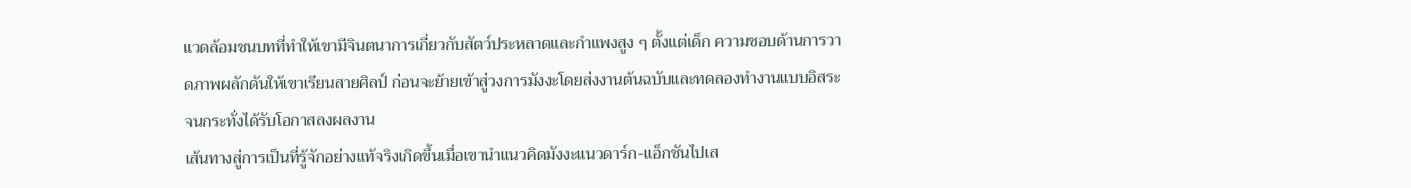แวดล้อมชนบทที่ทำให้เขามีจินตนาการเกี่ยวกับสัตว์ประหลาดและกำแพงสูง ๆ ตั้งแต่เด็ก ความชอบด้านการวาดภาพผลักดันให้เขาเรียนสายศิลป์ ก่อนจะย้ายเข้าสู่วงการมังงะโดยส่งงานต้นฉบับและทดลองทำงานแบบอิสระจนกระทั่งได้รับโอกาสลงผลงาน
เส้นทางสู่การเป็นที่รู้จักอย่างแท้จริงเกิดขึ้นเมื่อเขานำแนวคิดมังงะแนวดาร์ก-แอ็กชันไปเส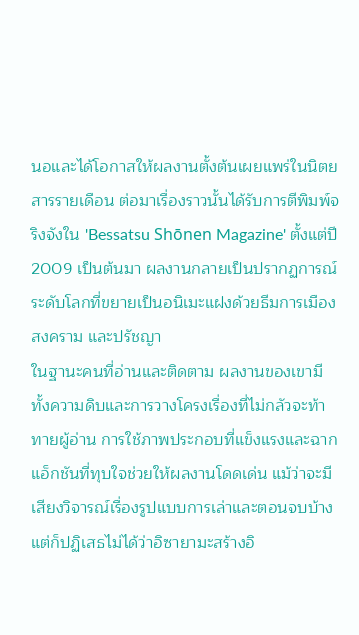นอและได้โอกาสให้ผลงานตั้งต้นเผยแพร่ในนิตยสารรายเดือน ต่อมาเรื่องราวนั้นได้รับการตีพิมพ์จริงจังใน 'Bessatsu Shōnen Magazine' ตั้งแต่ปี 2009 เป็นต้นมา ผลงานกลายเป็นปรากฏการณ์ระดับโลกที่ขยายเป็นอนิเมะแฝงด้วยธีมการเมือง สงคราม และปรัชญา
ในฐานะคนที่อ่านและติดตาม ผลงานของเขามีทั้งความดิบและการวางโครงเรื่องที่ไม่กลัวจะท้าทายผู้อ่าน การใช้ภาพประกอบที่แข็งแรงและฉากแอ็กชันที่ทุบใจช่วยให้ผลงานโดดเด่น แม้ว่าจะมีเสียงวิจารณ์เรื่องรูปแบบการเล่าและตอนจบบ้าง แต่ก็ปฏิเสธไม่ได้ว่าอิซายามะสร้างอิ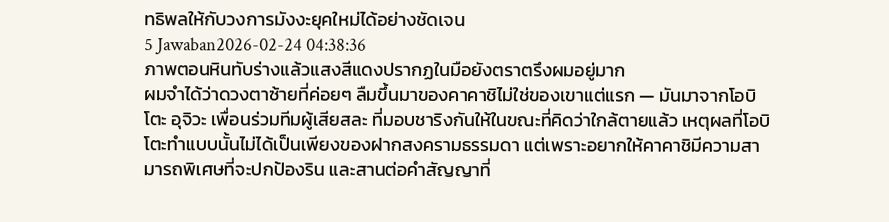ทธิพลให้กับวงการมังงะยุคใหม่ได้อย่างชัดเจน
5 Jawaban2026-02-24 04:38:36
ภาพตอนหินทับร่างแล้วแสงสีแดงปรากฏในมือยังตราตรึงผมอยู่มาก
ผมจำได้ว่าดวงตาซ้ายที่ค่อยๆ ลืมขึ้นมาของคาคาชิไม่ใช่ของเขาแต่แรก — มันมาจากโอบิโตะ อุจิวะ เพื่อนร่วมทีมผู้เสียสละ ที่มอบชาริงกันให้ในขณะที่คิดว่าใกล้ตายแล้ว เหตุผลที่โอบิโตะทำแบบนั้นไม่ได้เป็นเพียงของฝากสงครามธรรมดา แต่เพราะอยากให้คาคาชิมีความสามารถพิเศษที่จะปกป้องริน และสานต่อคำสัญญาที่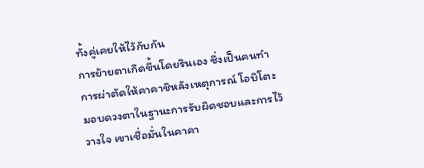ทั้งคู่เคยให้ไว้กับกัน
การย้ายตาเกิดขึ้นโดยรินเอง ซึ่งเป็นคนทำการผ่าตัดให้คาคาชิหลังเหตุการณ์ โอบิโตะมอบดวงตาในฐานะการรับผิดชอบและการไว้วางใจ เขาเชื่อมั่นในคาคา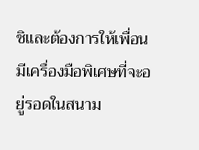ชิและต้องการให้เพื่อนมีเครื่องมือพิเศษที่จะอยู่รอดในสนาม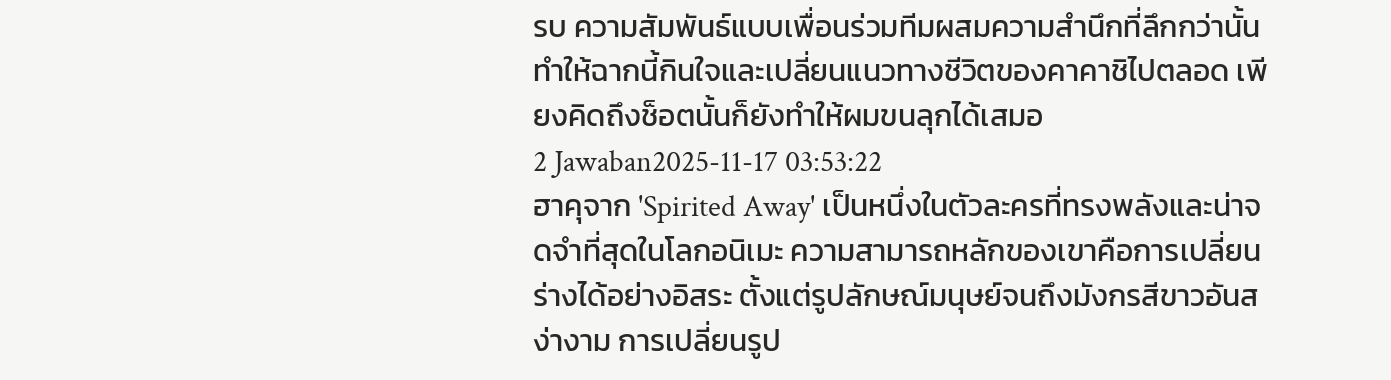รบ ความสัมพันธ์แบบเพื่อนร่วมทีมผสมความสำนึกที่ลึกกว่านั้นทำให้ฉากนี้กินใจและเปลี่ยนแนวทางชีวิตของคาคาชิไปตลอด เพียงคิดถึงช็อตนั้นก็ยังทำให้ผมขนลุกได้เสมอ
2 Jawaban2025-11-17 03:53:22
ฮาคุจาก 'Spirited Away' เป็นหนึ่งในตัวละครที่ทรงพลังและน่าจดจำที่สุดในโลกอนิเมะ ความสามารถหลักของเขาคือการเปลี่ยนร่างได้อย่างอิสระ ตั้งแต่รูปลักษณ์มนุษย์จนถึงมังกรสีขาวอันสง่างาม การเปลี่ยนรูป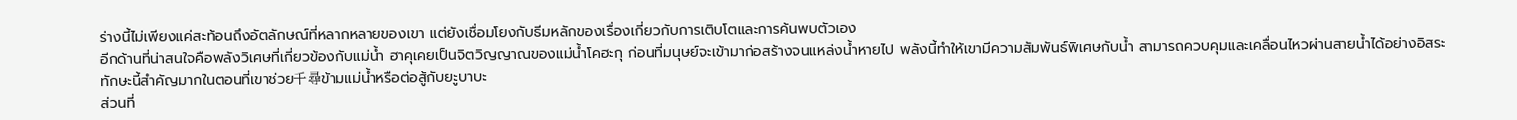ร่างนี้ไม่เพียงแค่สะท้อนถึงอัตลักษณ์ที่หลากหลายของเขา แต่ยังเชื่อมโยงกับธีมหลักของเรื่องเกี่ยวกับการเติบโตและการค้นพบตัวเอง
อีกด้านที่น่าสนใจคือพลังวิเศษที่เกี่ยวข้องกับแม่น้ำ ฮาคุเคยเป็นจิตวิญญาณของแม่น้ำโคฮะกุ ก่อนที่มนุษย์จะเข้ามาก่อสร้างจนแหล่งน้ำหายไป พลังนี้ทำให้เขามีความสัมพันธ์พิเศษกับน้ำ สามารถควบคุมและเคลื่อนไหวผ่านสายน้ำได้อย่างอิสระ ทักษะนี้สำคัญมากในตอนที่เขาช่วย千尋ข้ามแม่น้ำหรือต่อสู้กับยะูบาบะ
ส่วนที่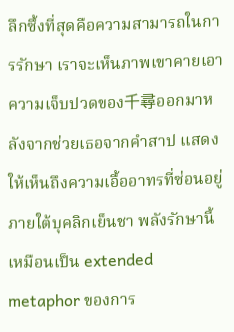ลึกซึ้งที่สุดคือความสามารถในการรักษา เราจะเห็นภาพเขาคายเอาความเจ็บปวดของ千尋ออกมาหลังจากช่วยเธอจากคำสาป แสดงให้เห็นถึงความเอื้ออาทรที่ซ่อนอยู่ภายใต้บุคลิกเย็นชา พลังรักษานี้เหมือนเป็น extended metaphor ของการ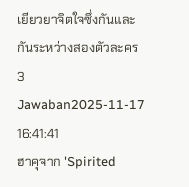เยียวยาจิตใจซึ่งกันและกันระหว่างสองตัวละคร
3 Jawaban2025-11-17 16:41:41
ฮาคุจาก 'Spirited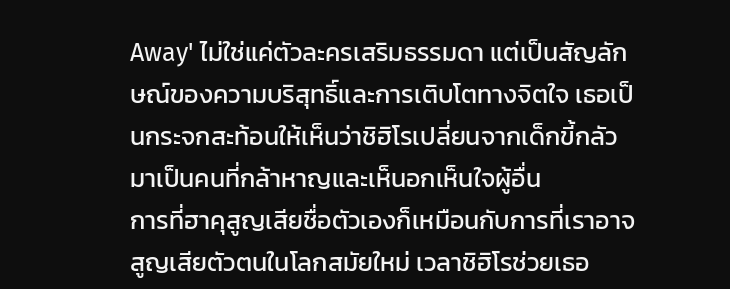Away' ไม่ใช่แค่ตัวละครเสริมธรรมดา แต่เป็นสัญลักษณ์ของความบริสุทธิ์และการเติบโตทางจิตใจ เธอเป็นกระจกสะท้อนให้เห็นว่าชิฮิโรเปลี่ยนจากเด็กขี้กลัวมาเป็นคนที่กล้าหาญและเห็นอกเห็นใจผู้อื่น
การที่ฮาคุสูญเสียชื่อตัวเองก็เหมือนกับการที่เราอาจสูญเสียตัวตนในโลกสมัยใหม่ เวลาชิฮิโรช่วยเธอ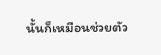นั้นก็เหมือนช่วยตัว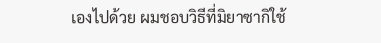เองไปด้วย ผมชอบวิธีที่มิยาซากิใช้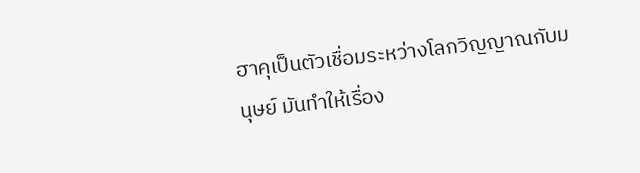ฮาคุเป็นตัวเชื่อมระหว่างโลกวิญญาณกับมนุษย์ มันทำให้เรื่อง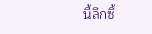นี้ลึกซึ้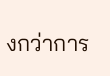งกว่าการ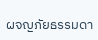ผจญภัยธรรมดา